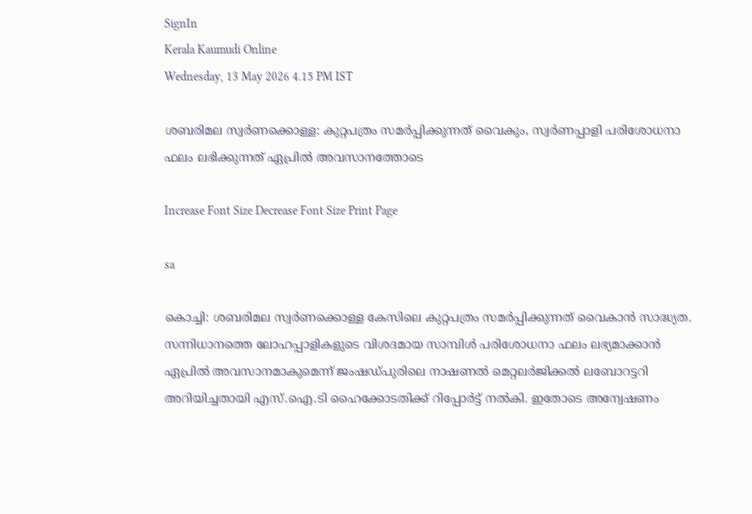SignIn
Kerala Kaumudi Online
Wednesday, 13 May 2026 4.15 PM IST

ശബരിമല സ്വർണക്കൊള്ള: കുറ്റപത്രം സമർപ്പിക്കുന്നത് വൈകും, സ്വർ‌ണപ്പാളി പരിശോധനാ ഫലം ലഭിക്കുന്നത് ഏപ്രിൽ അവസാനത്തോടെ

Increase Font Size Decrease Font Size Print Page

sa

കൊച്ചി: ശബരിമല സ്വർണക്കൊള്ള കേസിലെ കുറ്റപത്രം സമർപ്പിക്കുന്നത് വൈകാൻ സാദ്ധ്യത. സന്നിധാനത്തെ ലോഹപ്പാളികളുടെ വിശദമായ സാമ്പിൾ പരിശോധനാ ഫലം ലഭ്യമാക്കാൻ ഏപ്രിൽ അവസാനമാകുമെന്ന് ജംഷഡ്പുരിലെ നാഷണൽ മെറ്റലർജിക്കൽ ലബോറട്ടറി അറിയിച്ചതായി എസ്.ഐ.ടി ഹൈക്കോടതിക്ക് റിപ്പോർട്ട് നൽകി. ഇതോടെ അന്വേഷണം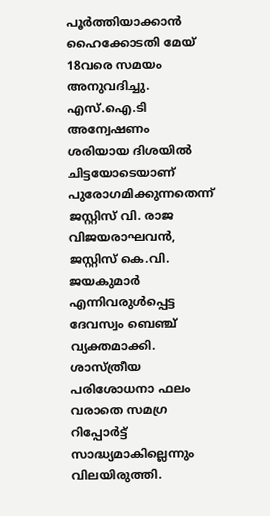പൂർത്തിയാക്കാൻ ഹൈക്കോടതി മേയ് 18വരെ സമയം അനുവദിച്ചു. എസ്.ഐ.ടി അന്വേഷണം ശരിയായ ദിശയിൽ ചിട്ടയോടെയാണ് പുരോഗമിക്കുന്നതെന്ന് ജസ്റ്റിസ് വി. രാജ വിജയരാഘവൻ, ജസ്റ്റിസ് കെ.വി. ജയകുമാർ എന്നിവരുൾപ്പെട്ട ദേവസ്വം ബെഞ്ച് വ്യക്തമാക്കി. ശാസ്ത്രീയ പരിശോധനാ ഫലം വരാതെ സമഗ്ര റിപ്പോർട്ട് സാദ്ധ്യമാകില്ലെന്നും വിലയിരുത്തി.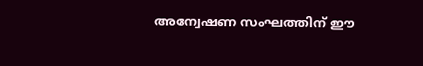അന്വേഷണ സംഘത്തിന് ഈ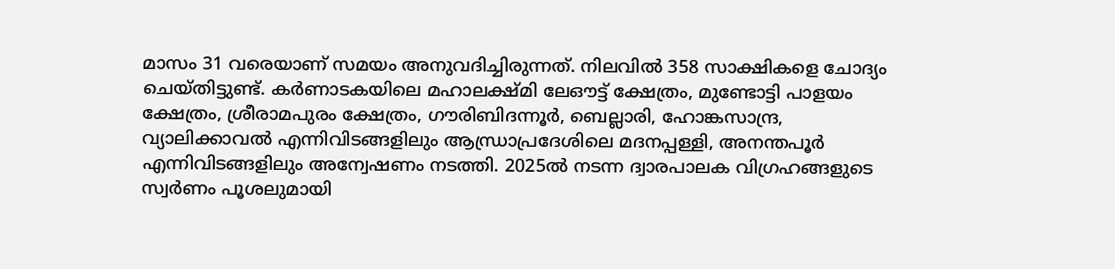മാസം 31 വരെയാണ് സമയം അനുവദിച്ചിരുന്നത്. നിലവിൽ 358 സാക്ഷികളെ ചോദ്യം ചെയ്തിട്ടുണ്ട്. കർണാടകയിലെ മഹാലക്ഷ്മി ലേഔട്ട് ക്ഷേത്രം, മുണ്ടോട്ടി പാളയം ക്ഷേത്രം, ശ്രീരാമപുരം ക്ഷേത്രം, ഗൗരിബിദന്നൂർ, ബെല്ലാരി, ഹോങ്കസാന്ദ്ര, വ്യാലിക്കാവൽ എന്നിവിടങ്ങളിലും ആന്ധ്രാപ്രദേശിലെ മദനപ്പള്ളി, അനന്തപൂർ എന്നിവിടങ്ങളിലും അന്വേഷണം നടത്തി. 2025ൽ നടന്ന ദ്വാരപാലക വിഗ്രഹങ്ങളുടെ സ്വർണം പൂശലുമായി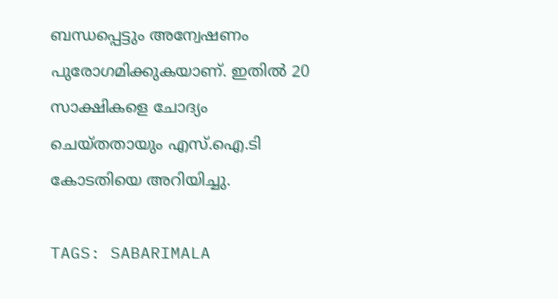ബന്ധപ്പെട്ടും അന്വേഷണം പുരോഗമിക്കുകയാണ്. ഇതിൽ 20 സാക്ഷികളെ ചോദ്യം ചെയ്തതായും എസ്.ഐ.ടി കോടതിയെ അറിയിച്ചു.

TAGS: SABARIMALA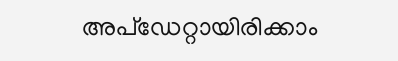അപ്ഡേറ്റായിരിക്കാം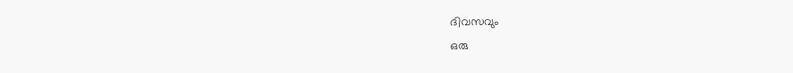ദിവസവും
ഒരു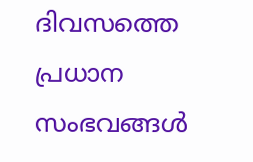ദിവസത്തെ പ്രധാന സംഭവങ്ങൾ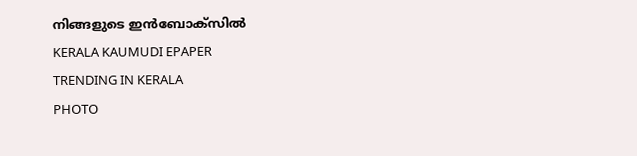നിങ്ങളുടെ ഇൻബോക്സിൽ
KERALA KAUMUDI EPAPER
TRENDING IN KERALA
PHOTO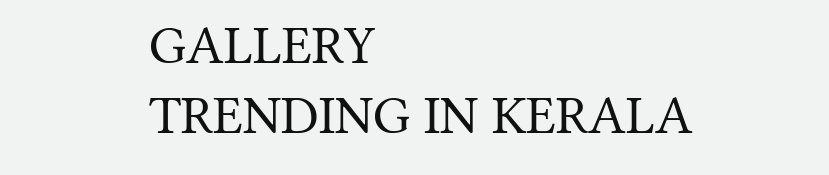GALLERY
TRENDING IN KERALA